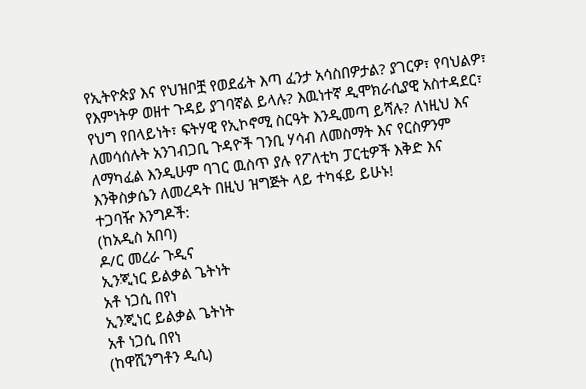የኢትዮጵያ እና የህዝቦቿ የወደፊት እጣ ፈንታ አሳስበዎታል? ያገርዎ፣ የባህልዎ፣ የእምነትዎ ወዘተ ጉዳይ ያገባኛል ይላሉ? እዉነተኛ ዲሞክራሲያዊ አስተዳደር፣ የህግ የበላይነት፣ ፍትሃዊ የኢኮኖሚ ስርዓት እንዲመጣ ይሻሉ? ለነዚህ እና ለመሳሰሉት አንገብጋቢ ጉዳዮች ገንቢ ሃሳብ ለመስማት እና የርስዎንም ለማካፈል እንዲሁም ባገር ዉስጥ ያሉ የፖለቲካ ፓርቲዎች እቅድ እና እንቅስቃሴን ለመረዳት በዚህ ዝግጅት ላይ ተካፋይ ይሁኑ!
ተጋባዥ እንግዶች:
(ከአዲስ አበባ)
ዶ/ር መረራ ጉዲና
ኢንጂነር ይልቃል ጌትነት
አቶ ነጋሲ በየነ
ኢንጂነር ይልቃል ጌትነት
አቶ ነጋሲ በየነ
(ከዋሺንግቶን ዲሲ)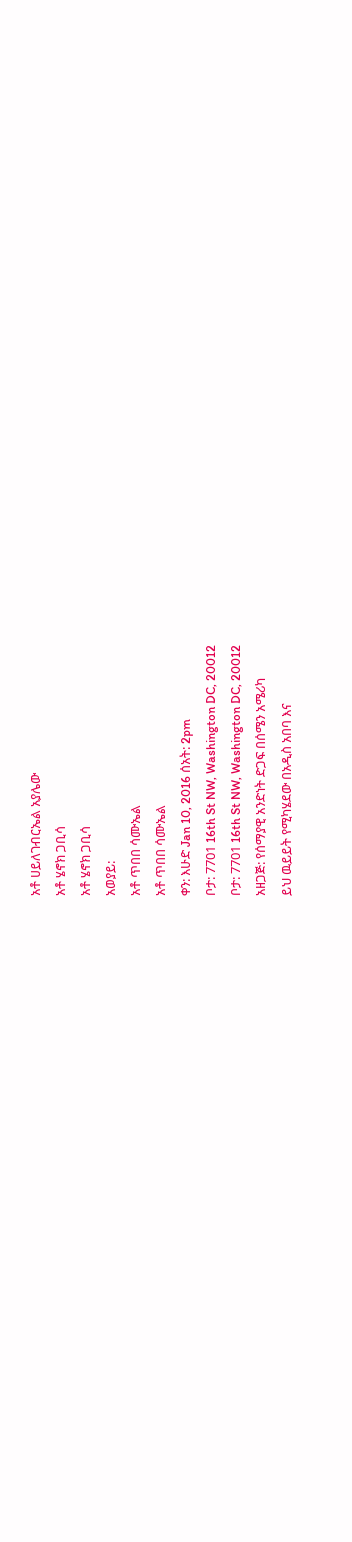አቶ ሀይለገብርኤል አያሌው
አቶ ሄኖክ ጋቢሳ
አቶ ሄኖክ ጋቢሳ
አወያይ:
አቶ ጥበበ ሳሙኤል
አቶ ጥበበ ሳሙኤል
ቀን: እሁድ Jan 10, 2016 ሰአት: 2pm
ቦታ: 7701 16th St NW, Washington DC, 20012
ቦታ: 7701 16th St NW, Washington DC, 20012
አዘጋጅ: የሰማያዊ አንድነት ድጋፍ በሰሜን አሜሪካ
ይህ ዉይይት የሚካሄደው በአዲስ አበባ እና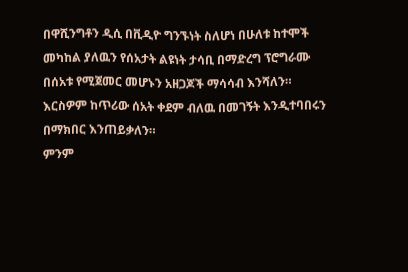በዋሺንግቶን ዲሲ በቪዲዮ ግንኙነት ስለሆነ በሁለቱ ከተሞች መካከል ያለዉን የሰአታት ልዩነት ታሳቢ በማድረግ ፕሮግራሙ በሰአቱ የሚጀመር መሆኑን አዘጋጆች ማሳሳብ እንሻለን። እርስዎም ከጥሪው ሰአት ቀደም ብለዉ በመገኝት እንዲተባበሩን በማክበር እንጠይቃለን።
ምንም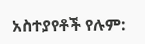አስተያየቶች የሉም: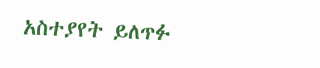አስተያየት ይለጥፉ